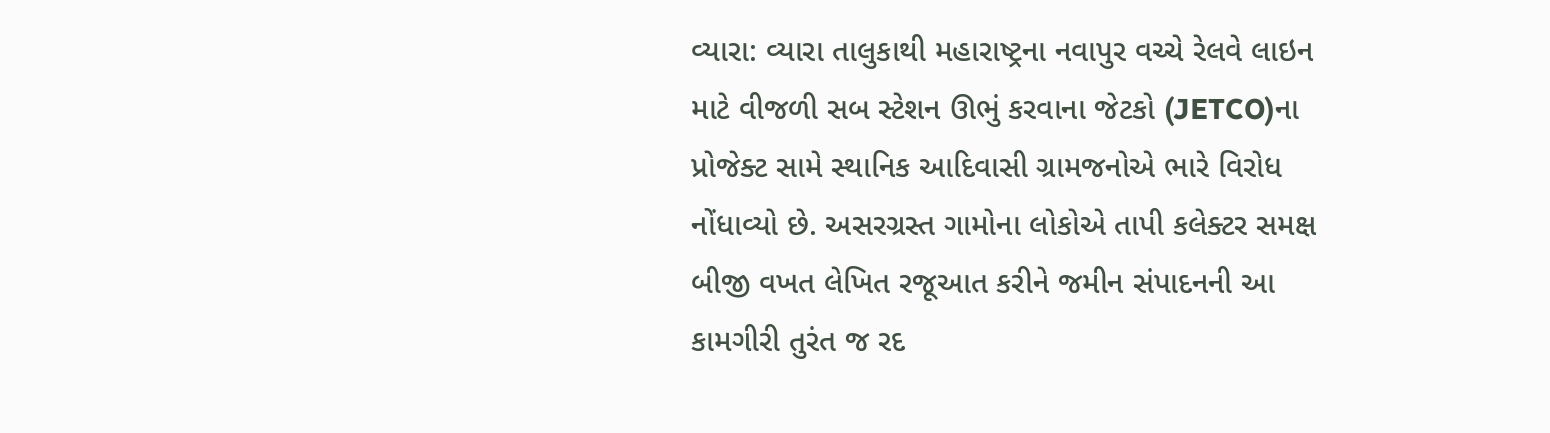વ્યારા: વ્યારા તાલુકાથી મહારાષ્ટ્રના નવાપુર વચ્ચે રેલવે લાઇન માટે વીજળી સબ સ્ટેશન ઊભું કરવાના જેટકો (JETCO)ના પ્રોજેક્ટ સામે સ્થાનિક આદિવાસી ગ્રામજનોએ ભારે વિરોધ નોંધાવ્યો છે. અસરગ્રસ્ત ગામોના લોકોએ તાપી કલેક્ટર સમક્ષ બીજી વખત લેખિત રજૂઆત કરીને જમીન સંપાદનની આ કામગીરી તુરંત જ રદ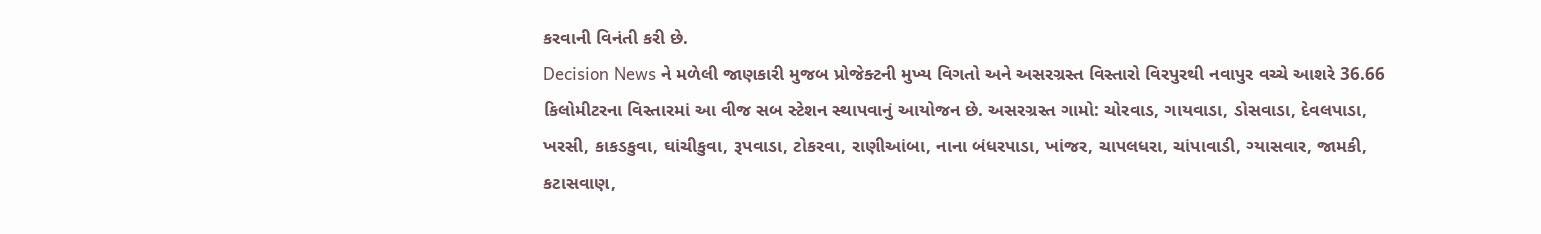કરવાની વિનંતી કરી છે.
Decision News ને મળેલી જાણકારી મુજબ પ્રોજેક્ટની મુખ્ય વિગતો અને અસરગ્રસ્ત વિસ્તારો વિરપુરથી નવાપુર વચ્ચે આશરે 36.66 કિલોમીટરના વિસ્તારમાં આ વીજ સબ સ્ટેશન સ્થાપવાનું આયોજન છે. અસરગ્રસ્ત ગામો: ચોરવાડ, ગાયવાડા, ડોસવાડા, દેવલપાડા, ખરસી, કાકડકુવા, ઘાંચીકુવા, રૂપવાડા, ટોકરવા, રાણીઆંબા, નાના બંધરપાડા, ખાંજર, ચાપલધરા, ચાંપાવાડી, ગ્યાસવાર, જામકી, કટાસવાણ,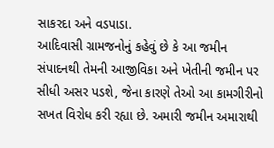સાકરદા અને વડપાડા.
આદિવાસી ગ્રામજનોનું કહેવું છે કે આ જમીન સંપાદનથી તેમની આજીવિકા અને ખેતીની જમીન પર સીધી અસર પડશે, જેના કારણે તેઓ આ કામગીરીનો સખત વિરોધ કરી રહ્યા છે. અમારી જમીન અમારાથી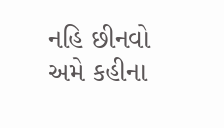નહિ છીનવો અમે કહીના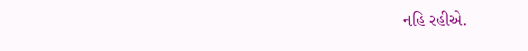નહિ રહીએ.